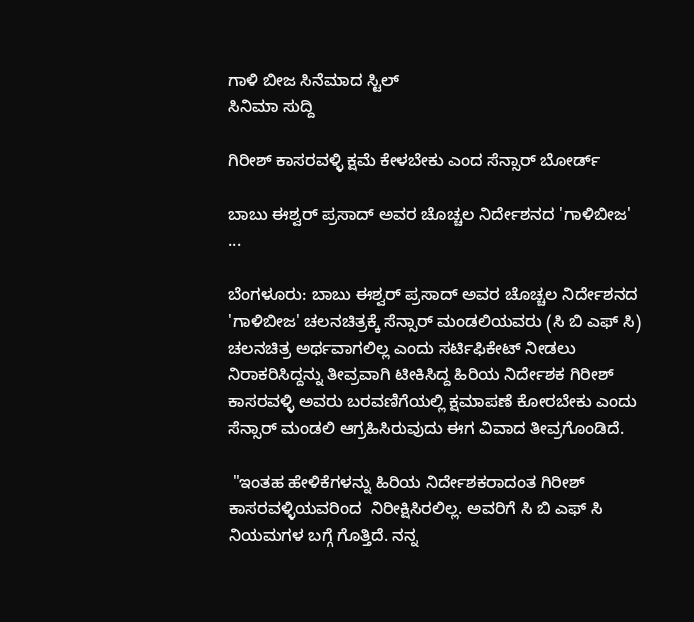ಗಾಳಿ ಬೀಜ ಸಿನೆಮಾದ ಸ್ಟಿಲ್
ಸಿನಿಮಾ ಸುದ್ದಿ

ಗಿರೀಶ್ ಕಾಸರವಳ್ಳಿ ಕ್ಷಮೆ ಕೇಳಬೇಕು ಎಂದ ಸೆನ್ಸಾರ್ ಬೋರ್ಡ್

ಬಾಬು ಈಶ್ವರ್ ಪ್ರಸಾದ್ ಅವರ ಚೊಚ್ಚಲ ನಿರ್ದೇಶನದ 'ಗಾಳಿಬೀಜ' ...

ಬೆಂಗಳೂರು: ಬಾಬು ಈಶ್ವರ್ ಪ್ರಸಾದ್ ಅವರ ಚೊಚ್ಚಲ ನಿರ್ದೇಶನದ 'ಗಾಳಿಬೀಜ' ಚಲನಚಿತ್ರಕ್ಕೆ ಸೆನ್ಸಾರ್ ಮಂಡಲಿಯವರು (ಸಿ ಬಿ ಎಫ್ ಸಿ) ಚಲನಚಿತ್ರ ಅರ್ಥವಾಗಲಿಲ್ಲ ಎಂದು ಸರ್ಟಿಫಿಕೇಟ್ ನೀಡಲು ನಿರಾಕರಿಸಿದ್ದನ್ನು ತೀವ್ರವಾಗಿ ಟೀಕಿಸಿದ್ದ ಹಿರಿಯ ನಿರ್ದೇಶಕ ಗಿರೀಶ್ ಕಾಸರವಳ್ಳಿ ಅವರು ಬರವಣಿಗೆಯಲ್ಲಿ ಕ್ಷಮಾಪಣೆ ಕೋರಬೇಕು ಎಂದು ಸೆನ್ಸಾರ್ ಮಂಡಲಿ ಆಗ್ರಹಿಸಿರುವುದು ಈಗ ವಿವಾದ ತೀವ್ರಗೊಂಡಿದೆ.

 "ಇಂತಹ ಹೇಳಿಕೆಗಳನ್ನು ಹಿರಿಯ ನಿರ್ದೇಶಕರಾದಂತ ಗಿರೀಶ್ ಕಾಸರವಳ್ಳಿಯವರಿಂದ  ನಿರೀಕ್ಷಿಸಿರಲಿಲ್ಲ. ಅವರಿಗೆ ಸಿ ಬಿ ಎಫ್ ಸಿ ನಿಯಮಗಳ ಬಗ್ಗೆ ಗೊತ್ತಿದೆ. ನನ್ನ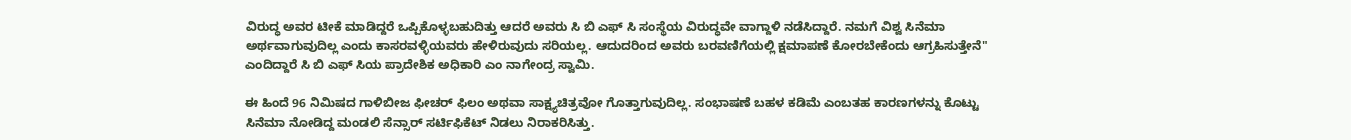ವಿರುದ್ಧ ಅವರ ಟೀಕೆ ಮಾಡಿದ್ದರೆ ಒಪ್ಪಿಕೊಳ್ಳಬಹುದಿತ್ತು ಆದರೆ ಅವರು ಸಿ ಬಿ ಎಫ್ ಸಿ ಸಂಸ್ಥೆಯ ವಿರುದ್ಧವೇ ವಾಗ್ದಾಳಿ ನಡೆಸಿದ್ದಾರೆ. ನಮಗೆ ವಿಶ್ವ ಸಿನೆಮಾ ಅರ್ಥವಾಗುವುದಿಲ್ಲ ಎಂದು ಕಾಸರವಳ್ಳಿಯವರು ಹೇಳಿರುವುದು ಸರಿಯಲ್ಲ. ಆದುದರಿಂದ ಅವರು ಬರವಣಿಗೆಯಲ್ಲಿ ಕ್ಷಮಾಪಣೆ ಕೋರಬೇಕೆಂದು ಆಗ್ರಹಿಸುತ್ತೇನೆ" ಎಂದಿದ್ದಾರೆ ಸಿ ಬಿ ಎಫ್ ಸಿಯ ಪ್ರಾದೇಶಿಕ ಅಧಿಕಾರಿ ಎಂ ನಾಗೇಂದ್ರ ಸ್ವಾಮಿ.

ಈ ಹಿಂದೆ 96 ನಿಮಿಷದ ಗಾಳಿಬೀಜ ಫೀಚರ್ ಫಿಲಂ ಅಥವಾ ಸಾಕ್ಷ್ಯಚಿತ್ರವೋ ಗೊತ್ತಾಗುವುದಿಲ್ಲ. ಸಂಭಾಷಣೆ ಬಹಳ ಕಡಿಮೆ ಎಂಬತಹ ಕಾರಣಗಳನ್ನು ಕೊಟ್ಟು ಸಿನೆಮಾ ನೋಡಿದ್ದ ಮಂಡಲಿ ಸೆನ್ಸಾರ್ ಸರ್ಟಿಫಿಕೆಟ್ ನಿಡಲು ನಿರಾಕರಿಸಿತ್ತು.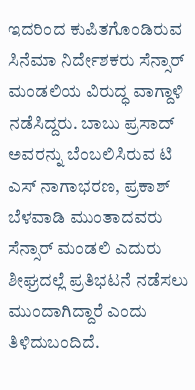ಇದರಿಂದ ಕುಪಿತಗೊಂಡಿರುವ ಸಿನೆಮಾ ನಿರ್ದೇಶಕರು ಸೆನ್ಸಾರ್ ಮಂಡಲಿಯ ವಿರುದ್ಧ ವಾಗ್ದಾಳಿ ನಡೆಸಿದ್ದರು. ಬಾಬು ಪ್ರಸಾದ್ ಅವರನ್ನು ಬೆಂಬಲಿಸಿರುವ ಟಿ ಎಸ್ ನಾಗಾಭರಣ, ಪ್ರಕಾಶ್ ಬೆಳವಾಡಿ ಮುಂತಾದವರು ಸೆನ್ಸಾರ್ ಮಂಡಲಿ ಎದುರು ಶೀಘ್ರದಲ್ಲೆ ಪ್ರತಿಭಟನೆ ನಡೆಸಲು ಮುಂದಾಗಿದ್ದಾರೆ ಎಂದು ತಿಳಿದುಬಂದಿದೆ.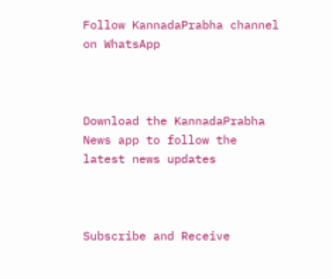Follow KannadaPrabha channel on WhatsApp



Download the KannadaPrabha News app to follow the latest news updates



Subscribe and Receive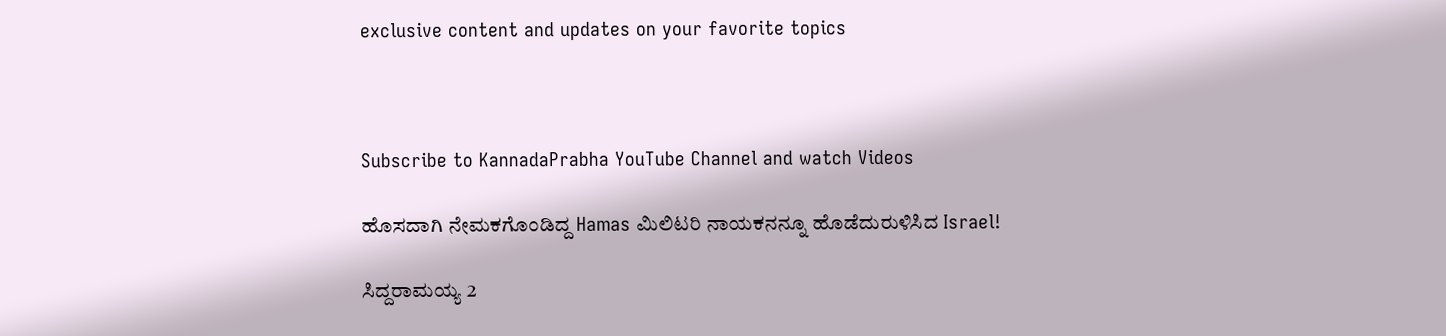exclusive content and updates on your favorite topics



Subscribe to KannadaPrabha YouTube Channel and watch Videos

ಹೊಸದಾಗಿ ನೇಮಕಗೊಂಡಿದ್ದ Hamas ಮಿಲಿಟರಿ ನಾಯಕನನ್ನೂ ಹೊಡೆದುರುಳಿಸಿದ Israel!

ಸಿದ್ದರಾಮಯ್ಯ 2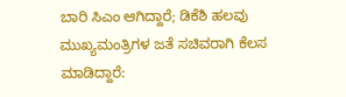ಬಾರಿ ಸಿಎಂ ಆಗಿದ್ದಾರೆ; ಡಿಕೆಶಿ ಹಲವು ಮುಖ್ಯಮಂತ್ರಿಗಳ ಜತೆ ಸಚಿವರಾಗಿ ಕೆಲಸ ಮಾಡಿದ್ದಾರೆ: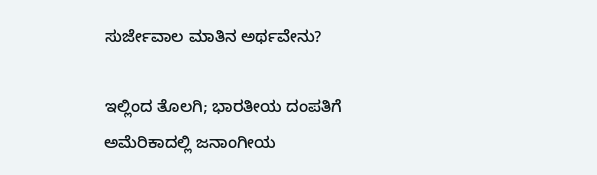ಸುರ್ಜೇವಾಲ ಮಾತಿನ ಅರ್ಥವೇನು?

ಇಲ್ಲಿಂದ ತೊಲಗಿ; ಭಾರತೀಯ ದಂಪತಿಗೆ ಅಮೆರಿಕಾದಲ್ಲಿ ಜನಾಂಗೀಯ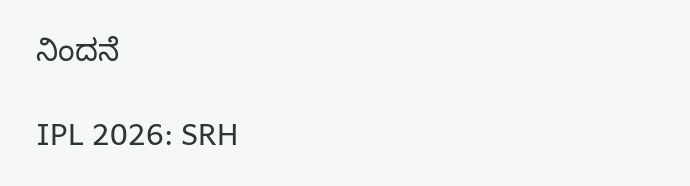ನಿಂದನೆ

IPL 2026: SRH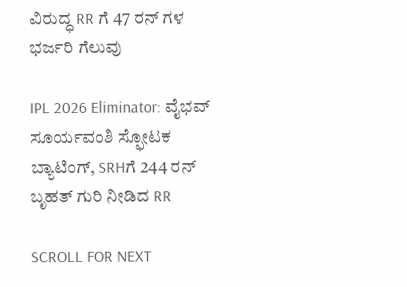ವಿರುದ್ಧ RR ಗೆ 47 ರನ್ ಗಳ ಭರ್ಜರಿ ಗೆಲುವು

IPL 2026 Eliminator: ವೈಭವ್ ಸೂರ್ಯವಂಶಿ ಸ್ಫೋಟಕ ಬ್ಯಾಟಿಂಗ್, SRHಗೆ 244 ರನ್ ಬೃಹತ್ ಗುರಿ ನೀಡಿದ RR

SCROLL FOR NEXT